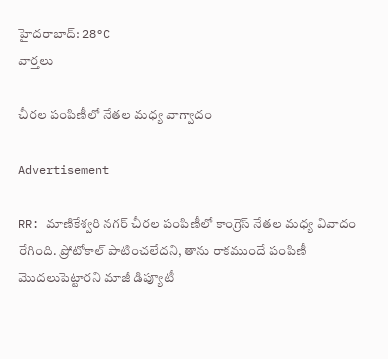హైదరాబాద్: 28°C
వార్తలు

చీరల పంపిణీలో నేతల మధ్య వాగ్వాదం

Advertisement

RR: మాణికేశ్వరి నగర్ చీరల పంపిణీలో కాంగ్రెస్ నేతల మధ్య వివాదం రేగింది. ప్రోటోకాల్ పాటించలేదని, తాను రాకముందే పంపిణీ మొదలుపెట్టారని మాజీ డిప్యూటీ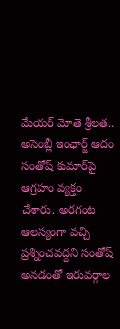మేయర్ మోతె శ్రీలత.. అసెంబ్లీ ఇంఛార్జ్ ఆదం సంతోష్ కుమార్‌పై ఆగ్రహం వ్యక్తం చేశారు. అరగంట ఆలస్యంగా వచ్చి ప్రశ్నించవద్దని సంతోష్ అనడంతో ఇరువర్గాల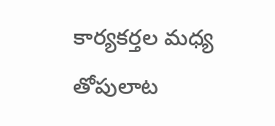కార్యకర్తల మధ్య తోపులాట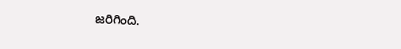జరిగింది.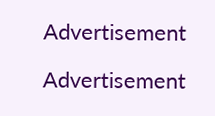Advertisement

Advertisement